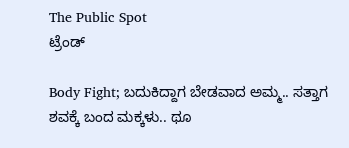The Public Spot
ಟ್ರೆಂಡ್

Body Fight; ಬದುಕಿದ್ದಾಗ ಬೇಡವಾದ ಅಮ್ಮ.. ಸತ್ತಾಗ ಶವಕ್ಕೆ ಬಂದ ಮಕ್ಕಳು.. ಥೂ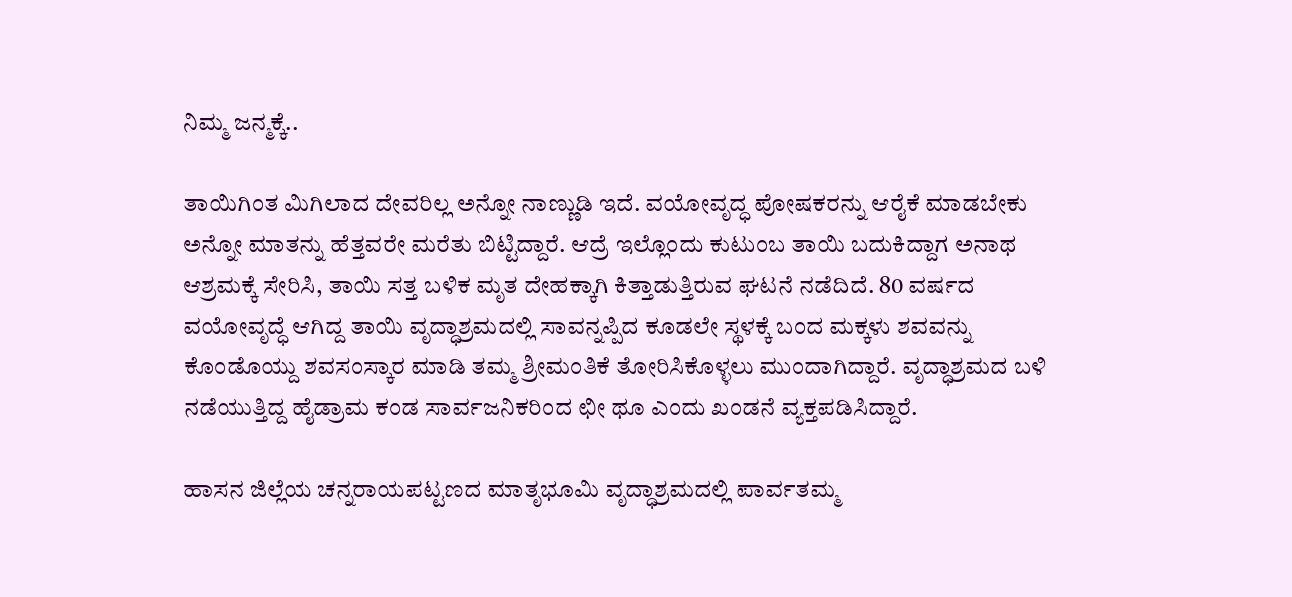ನಿಮ್ಮ ಜನ್ಮಕ್ಕೆ..

ತಾಯಿಗಿಂತ ಮಿಗಿಲಾದ ದೇವರಿಲ್ಲ ಅನ್ನೋ ನಾಣ್ಣುಡಿ ಇದೆ. ವಯೋವೃದ್ಧ ಪೋಷಕರನ್ನು ಆರೈಕೆ ಮಾಡಬೇಕು ಅನ್ನೋ ಮಾತನ್ನು ಹೆತ್ತವರೇ ಮರೆತು ಬಿಟ್ಟಿದ್ದಾರೆ. ಆದ್ರೆ ಇಲ್ಲೊಂದು ಕುಟುಂಬ ತಾಯಿ ಬದುಕಿದ್ದಾಗ ಅನಾಥ ಆಶ್ರಮಕ್ಕೆ ಸೇರಿಸಿ, ತಾಯಿ ಸತ್ತ ಬಳಿಕ ಮೃತ‌ ದೇಹಕ್ಕಾಗಿ ಕಿತ್ತಾಡುತ್ತಿರುವ ಘಟನೆ ನಡೆದಿದೆ. 80 ವರ್ಷದ ವಯೋವೃದ್ಧೆ ಆಗಿದ್ದ ತಾಯಿ ವೃದ್ಧಾಶ್ರಮದಲ್ಲಿ ಸಾವನ್ನಪ್ಪಿದ ಕೂಡಲೇ ಸ್ಥಳಕ್ಕೆ ಬಂದ ಮಕ್ಕಳು ಶವವನ್ನು ಕೊಂಡೊಯ್ದು ಶವಸಂಸ್ಕಾರ ಮಾಡಿ ತಮ್ಮ ಶ್ರೀಮಂತಿಕೆ ತೋರಿಸಿಕೊಳ್ಳಲು ಮುಂದಾಗಿದ್ದಾರೆ. ವೃದ್ಧಾಶ್ರಮದ ಬಳಿ ನಡೆಯುತ್ತಿದ್ದ ಹೈಡ್ರಾಮ ಕಂಡ ಸಾರ್ವಜನಿಕರಿಂದ‌ ಛೀ ಥೂ ಎಂದು ಖಂಡನೆ ವ್ಯಕ್ತಪಡಿಸಿದ್ದಾರೆ.

ಹಾಸನ ಜಿಲ್ಲೆಯ ಚನ್ನರಾಯಪಟ್ಟಣದ ಮಾತೃಭೂಮಿ ವೃದ್ಧಾಶ್ರಮದಲ್ಲಿ ಪಾರ್ವತಮ್ಮ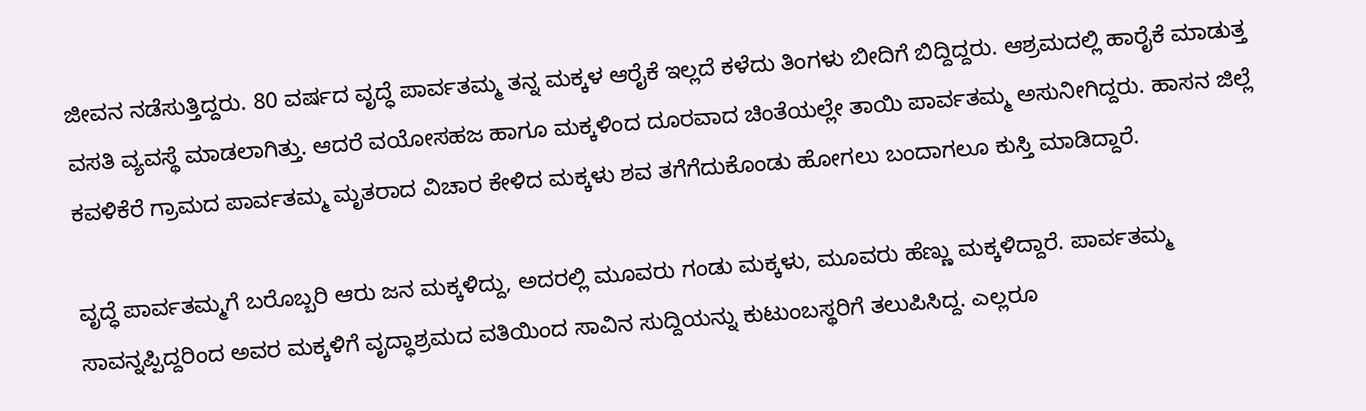ಜೀವನ ನಡೆಸುತ್ತಿದ್ದರು. 80 ವರ್ಷದ ವೃದ್ಧೆ ಪಾರ್ವತಮ್ಮ ತನ್ನ ಮಕ್ಕಳ ಆರೈಕೆ ಇಲ್ಲದೆ ಕಳೆದು ತಿಂಗಳು ಬೀದಿಗೆ ಬಿದ್ದಿದ್ದರು. ಆಶ್ರಮದಲ್ಲಿ ಹಾರೈಕೆ ಮಾಡುತ್ತ ವಸತಿ ವ್ಯವಸ್ಥೆ ಮಾಡಲಾಗಿತ್ತು. ಆದರೆ ವಯೋಸಹಜ ಹಾಗೂ ಮಕ್ಕಳಿಂದ ದೂರವಾದ ಚಿಂತೆಯಲ್ಲೇ ತಾಯಿ ಪಾರ್ವತಮ್ಮ ಅಸುನೀಗಿದ್ದರು. ಹಾಸನ ಜಿಲ್ಲೆ ಕವಳಿಕೆರೆ ಗ್ರಾಮದ ಪಾರ್ವತಮ್ಮ ಮೃತರಾದ ವಿಚಾರ ಕೇಳಿದ ಮಕ್ಕಳು ಶವ ತಗೆಗೆದುಕೊಂಡು ಹೋಗಲು ಬಂದಾಗಲೂ ಕುಸ್ತಿ ಮಾಡಿದ್ದಾರೆ.

ವೃದ್ಧೆ ಪಾರ್ವತಮ್ಮಗೆ ಬರೊಬ್ಬರಿ ಆರು ಜನ ಮಕ್ಕಳಿದ್ದು, ಅದರಲ್ಲಿ ಮೂವರು ಗಂಡು ಮಕ್ಕಳು, ಮೂವರು ಹೆಣ್ಣು ಮಕ್ಕಳಿದ್ದಾರೆ. ಪಾರ್ವತಮ್ಮ ಸಾವನ್ನಪ್ಪಿದ್ದರಿಂದ ಅವರ ಮಕ್ಕಳಿಗೆ ವೃದ್ಧಾಶ್ರಮದ ವತಿಯಿಂದ ಸಾವಿನ ಸುದ್ದಿಯನ್ನು ಕುಟುಂಬಸ್ಥರಿಗೆ ತಲುಪಿಸಿದ್ದ. ಎಲ್ಲರೂ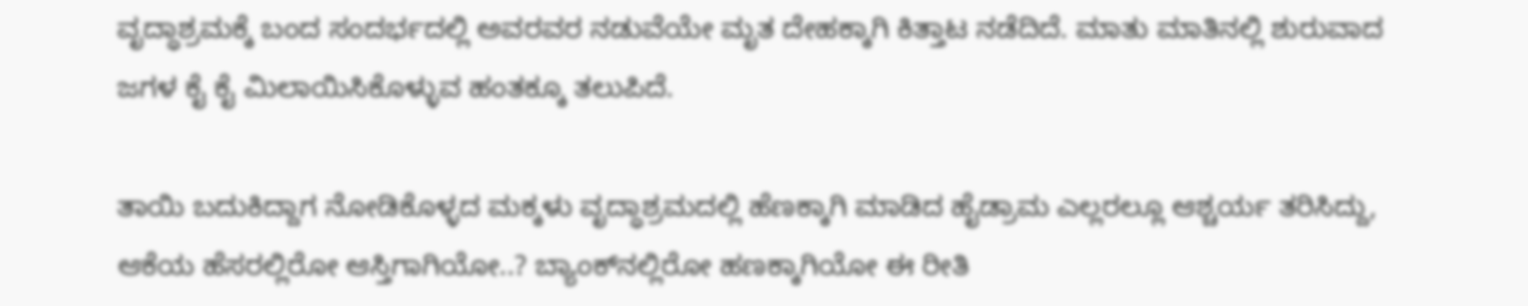ವೃದ್ಧಾಶ್ರಮಕ್ಕೆ ಬಂದ ಸಂದರ್ಭದಲ್ಲಿ ಅವರವರ ನಡುವೆಯೇ ಮೃತ ದೇಹಕ್ಕಾಗಿ ಕಿತ್ತಾಟ ನಡೆದಿದೆ. ಮಾತು ಮಾತಿನಲ್ಲಿ ಶುರುವಾದ ಜಗಳ ಕೈ ಕೈ ಮಿಲಾಯಿಸಿಕೊಳ್ಳುವ ಹಂತಕ್ಕೂ ತಲುಪಿದೆ.

ತಾಯಿ ಬದುಕಿದ್ದಾಗ ನೋಡಿಕೊಳ್ಳದ ಮಕ್ಕಳು ವೃದ್ಧಾಶ್ರಮದಲ್ಲಿ ಹೆಣಕ್ಕಾಗಿ ಮಾಡಿದ ಹೈಡ್ರಾಮ ಎಲ್ಲರಲ್ಲೂ ಆಶ್ಚರ್ಯ ತರಿಸಿದ್ದು, ಆಕೆಯ ಹೆಸರಲ್ಲಿರೋ ಆಸ್ತಿಗಾಗಿಯೋ..? ಬ್ಯಾಂಕ್‌ನಲ್ಲಿರೋ ಹಣಕ್ಕಾಗಿಯೋ ಈ ರೀತಿ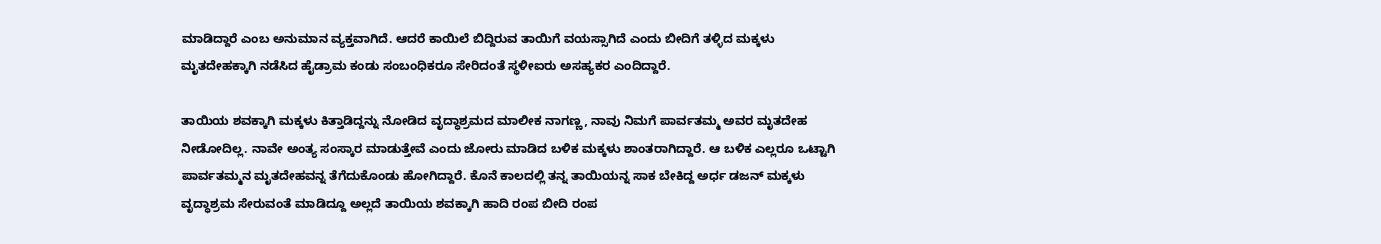ಮಾಡಿದ್ದಾರೆ ಎಂಬ ಅನುಮಾನ ವ್ಯಕ್ತವಾಗಿದೆ. ಆದರೆ ಕಾಯಿಲೆ ಬಿದ್ದಿರುವ ತಾಯಿಗೆ ವಯಸ್ಸಾಗಿದೆ‌ ಎಂದು ಬೀದಿಗೆ ತಳ್ಳಿದ ಮಕ್ಕಳು ಮೃತದೇಹಕ್ಕಾಗಿ ನಡೆಸಿದ ಹೈಡ್ರಾಮ ಕಂಡು ಸಂಬಂಧಿಕರೂ ಸೇರಿದಂತೆ ಸ್ಥಳೀಐರು ಅಸಹ್ಯಕರ ಎಂದಿದ್ದಾರೆ.

ತಾಯಿಯ ಶವಕ್ಕಾಗಿ ಮಕ್ಕಳು ಕಿತ್ತಾಡಿದ್ದನ್ನು ನೋಡಿದ ವೃದ್ಧಾಶ್ರಮದ ಮಾಲೀಕ ನಾಗಣ್ಣ, ನಾವು ನಿಮಗೆ ಪಾರ್ವತಮ್ಮ ಅವರ ಮೃತದೇಹ ನೀಡೋದಿಲ್ಲ. ನಾವೇ ಅಂತ್ಯ ಸಂಸ್ಕಾರ‌ ಮಾಡುತ್ತೇವೆ ಎಂದು ಜೋರು ಮಾಡಿದ ಬಳಿಕ ಮಕ್ಕಳು ಶಾಂತರಾಗಿದ್ದಾರೆ. ಆ ಬಳಿಕ ಎಲ್ಲರೂ ಒಟ್ಟಾಗಿ ಪಾರ್ವತಮ್ಮನ ಮೃತದೇಹವನ್ನ ತೆಗೆದುಕೊಂಡು ಹೋಗಿದ್ದಾರೆ. ಕೊನೆ ಕಾಲದಲ್ಲಿ ತನ್ನ ತಾಯಿಯನ್ನ ಸಾಕ ಬೇಕಿದ್ದ ಅರ್ಧ ಡಜನ್‌ ಮಕ್ಕಳು ವೃದ್ಧಾಶ್ರಮ ಸೇರುವಂತೆ ಮಾಡಿದ್ದೂ ಅಲ್ಲದೆ ತಾಯಿಯ ಶವಕ್ಕಾಗಿ ಹಾದಿ ರಂಪ ಬೀದಿ ರಂಪ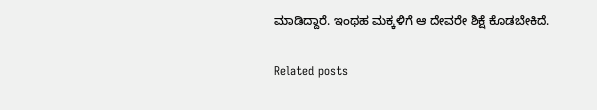ಮಾಡಿದ್ದಾರೆ. ಇಂಥಹ ಮಕ್ಕಳಿಗೆ ಆ ದೇವರೇ ಶಿಕ್ಷೆ ಕೊಡಬೇಕಿದೆ.

Related posts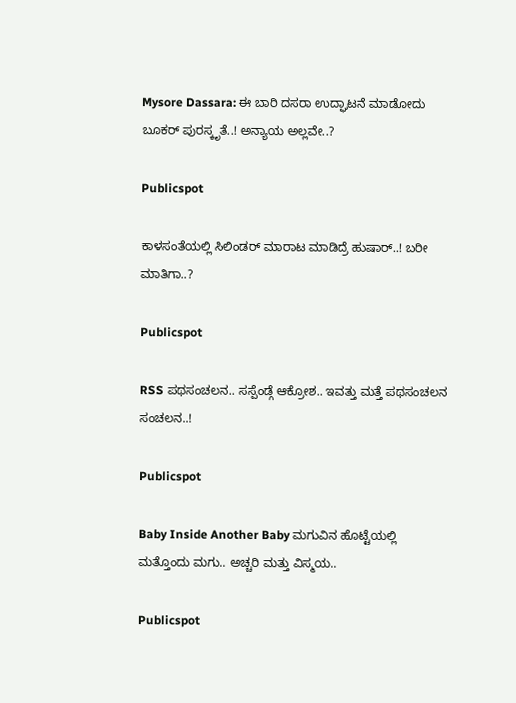Mysore Dassara: ಈ ಬಾರಿ ದಸರಾ ಉದ್ಘಾಟನೆ ಮಾಡೋದು ಬೂಕರ್ ಪುರಸ್ಕೃತೆ..! ಅನ್ಯಾಯ ಅಲ್ಲವೇ..?

Publicspot

ಕಾಳಸಂತೆಯಲ್ಲಿ ಸಿಲಿಂಡರ್‌ ಮಾರಾಟ ಮಾಡಿದ್ರೆ ಹುಷಾರ್‌..! ಬರೀ ಮಾತಿಗಾ..?

Publicspot

RSS ಪಥಸಂಚಲನ.. ಸಸ್ಪೆಂಡ್ಗೆ ಆಕ್ರೋಶ.. ಇವತ್ತು ಮತ್ತೆ ಪಥಸಂಚಲನ ಸಂಚಲನ..!

Publicspot

Baby Inside Another Baby ಮಗುವಿನ ಹೊಟ್ಟೆಯಲ್ಲಿ ಮತ್ತೊಂದು ಮಗು.. ಅಚ್ಚರಿ ಮತ್ತು ವಿಸ್ಮಯ..

Publicspot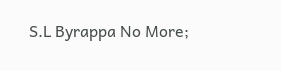S.L Byrappa No More;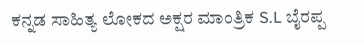ಕನ್ನಡ ಸಾಹಿತ್ಯ ಲೋಕದ ಅಕ್ಷರ ಮಾಂತ್ರಿಕ S.L ಬೈರಪ್ಪ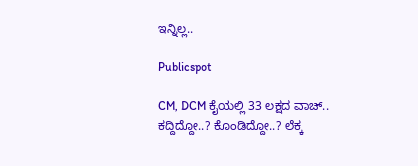ಇನ್ನಿಲ್ಲ..

Publicspot

CM, DCM ಕೈಯಲ್ಲಿ 33 ಲಕ್ಷದ ವಾಚ್.. ಕದ್ದಿದ್ದೋ..? ಕೊಂಡಿದ್ದೋ..? ಲೆಕ್ಕ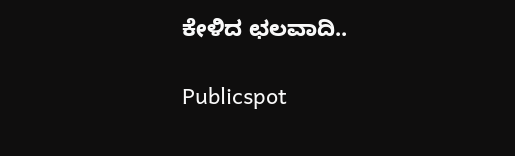ಕೇಳಿದ ಛಲವಾದಿ..

Publicspot